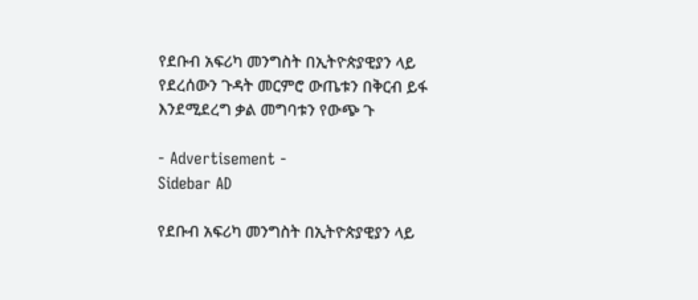የደቡብ አፍሪካ መንግስት በኢትዮጵያዊያን ላይ የደረሰውን ጉዳት መርምሮ ውጤቱን በቅርብ ይፋ እንደሚደረግ ቃል መግባቱን የውጭ ጉ

- Advertisement -
Sidebar AD

የደቡብ አፍሪካ መንግስት በኢትዮጵያዊያን ላይ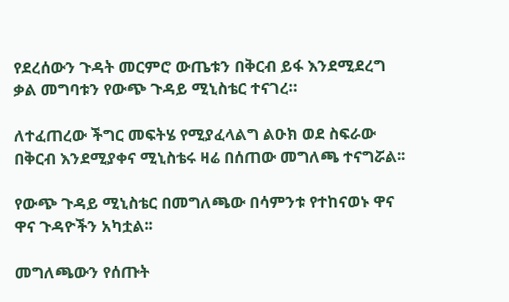የደረሰውን ጉዳት መርምሮ ውጤቱን በቅርብ ይፋ እንደሚደረግ ቃል መግባቱን የውጭ ጉዳይ ሚኒስቴር ተናገረ።

ለተፈጠረው ችግር መፍትሄ የሚያፈላልግ ልዑክ ወደ ስፍራው በቅርብ እንደሚያቀና ሚኒስቴሩ ዛሬ በሰጠው መግለጫ ተናግሯል፡፡

የውጭ ጉዳይ ሚኒስቴር በመግለጫው በሳምንቱ የተከናወኑ ዋና ዋና ጉዳዮችን አካቷል፡፡

መግለጫውን የሰጡት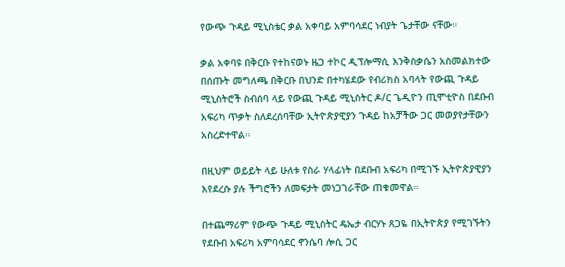የውጭ ጉዳይ ሚኒስቴር ቃል አቀባይ አምባሳደር ነብያት ጌታቸው ናቸው።

ቃል አቀባዩ በቅርቡ የተከናወኑ ዜጋ ተኮር ዲፕሎማሲ እንቅስቃሴን አስመልክተው በሰጡት መግለጫ በቅርቡ በህንድ በተካሄደው የብሪክስ አባላት የውጪ ጉዳይ ሚኒስትሮች ስብሰባ ላይ የውጪ ጉዳይ ሚኒስትር ዶ/ር ጌዲዮን ጢሞቲዮስ በደቡብ አፍሪካ ጥቃት ስለደረሰባቸው ኢትዮጵያዊያን ጉዳይ ከአቻችው ጋር መወያየታቸውን አስረድተዋል።

በዚህም ወይይት ላይ ሁለቱ የስራ ሃላፊነት በደቡብ አፍሪካ በሚገኙ ኢትዮጵያዊያን እየደረሱ ያሉ ችግሮችን ለመፍታት መነጋገራቸው ጠቁመዋል።

በተጨማሪም የውጭ ጉዳይ ሚኒስትር ዴኤታ ብርሃኑ ጸጋዬ በኢትዮጵያ የሚገኙትን የደቡብ አፍሪካ አምባሳደር ኖንሴባ ሎሲ ጋር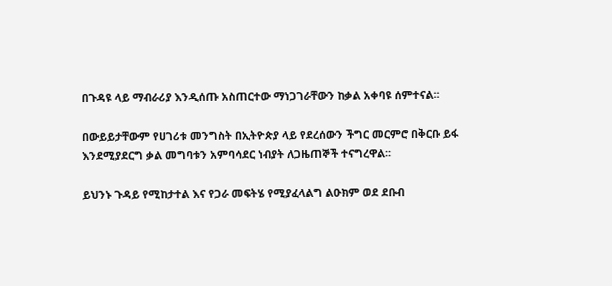በጉዳዩ ላይ ማብራሪያ እንዲሰጡ አስጠርተው ማነጋገራቸውን ከቃል አቀባዩ ሰምተናል፡፡

በውይይታቸውም የሀገሪቱ መንግስት በኢትዮጵያ ላይ የደረሰውን ችግር መርምሮ በቅርቡ ይፋ እንደሚያደርግ ቃል መግባቱን አምባሳደር ነብያት ለጋዜጠኞች ተናግረዋል፡፡

ይህንኑ ጉዳይ የሚከታተል እና የጋራ መፍትሄ የሚያፈላልግ ልዑክም ወደ ደቡብ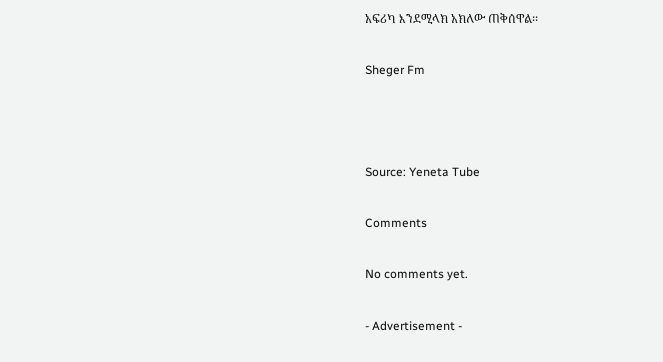አፍሪካ እንደሚላክ አክለው ጠቅሰዋል፡፡

Sheger Fm



Source: Yeneta Tube

Comments

No comments yet.

- Advertisement -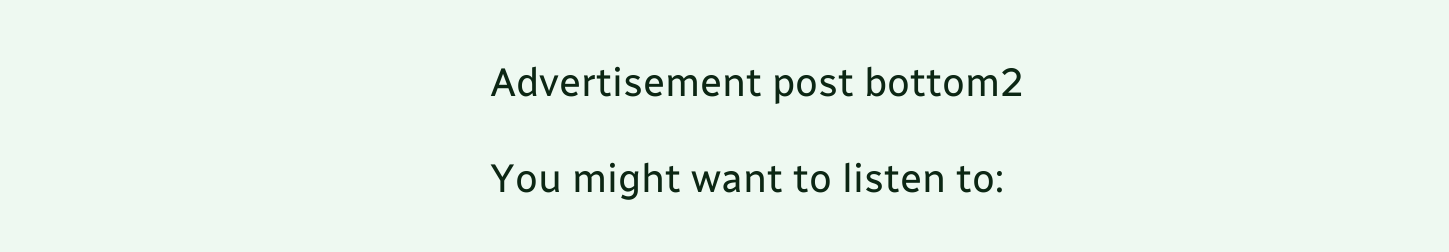Advertisement post bottom2

You might want to listen to: